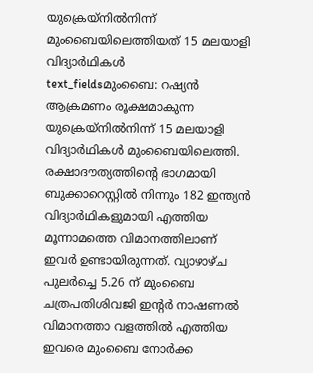യുക്രെയ്നിൽനിന്ന് മുംബൈയിലെത്തിയത് 15 മലയാളി വിദ്യാർഥികൾ
text_fieldsമുംബൈ: റഷ്യൻ ആക്രമണം രൂക്ഷമാകുന്ന യുക്രെയ്നിൽനിന്ന് 15 മലയാളി വിദ്യാർഥികൾ മുംബൈയിലെത്തി. രക്ഷാദൗത്യത്തിന്റെ ഭാഗമായി ബുക്കാറെസ്റ്റിൽ നിന്നും 182 ഇന്ത്യൻ വിദ്യാർഥികളുമായി എത്തിയ മൂന്നാമത്തെ വിമാനത്തിലാണ് ഇവർ ഉണ്ടായിരുന്നത്. വ്യാഴാഴ്ച പുലർച്ചെ 5.26 ന് മുംബൈ ചത്രപതിശിവജി ഇന്റർ നാഷണൽ വിമാനത്താ വളത്തിൽ എത്തിയ ഇവരെ മുംബൈ നോർക്ക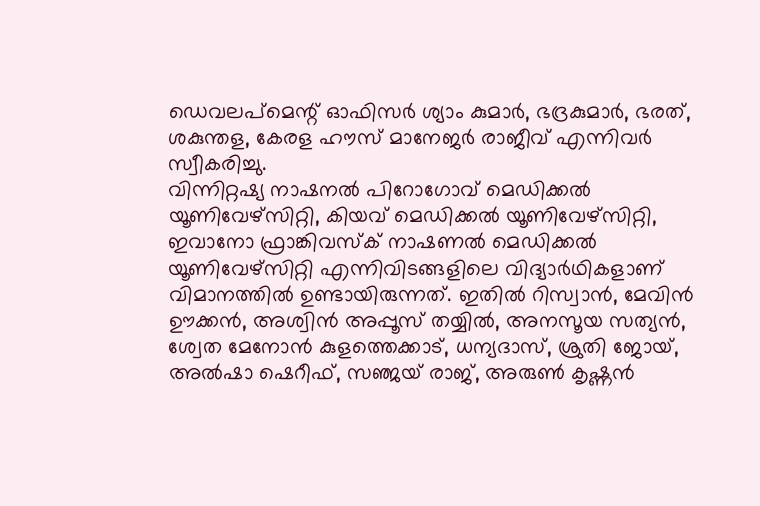ഡെവലപ്മെന്റ് ഓഫിസർ ശ്യാം കുമാർ, ഭദ്രകുമാർ, ഭരത്, ശകുന്തള, കേരള ഹൗസ് മാനേജർ രാജീവ് എന്നിവർ സ്വീകരിച്ചു.
വിന്നിറ്റഷ്യ നാഷനൽ പിറോഗോവ് മെഡിക്കൽ യൂണിവേഴ്സിറ്റി, കിയവ് മെഡിക്കൽ യൂണിവേഴ്സിറ്റി, ഇവാനോ ഫ്രാങ്കിവസ്ക് നാഷണൽ മെഡിക്കൽ യൂണിവേഴ്സിറ്റി എന്നിവിടങ്ങളിലെ വിദ്യാർഥികളാണ് വിമാനത്തിൽ ഉണ്ടായിരുന്നത്. ഇതിൽ റിസ്വാൻ, മേവിൻ ഊക്കൻ, അശ്വിൻ അപ്പൂസ് തയ്യിൽ, അനസൂയ സത്യൻ, ശ്വേത മേനോൻ കുളത്തെക്കാട്, ധന്യദാസ്, ശ്രുതി ജോയ്, അൽഷാ ഷെറീഫ്, സഞ്ജയ് രാജ്, അരുൺ കൃഷ്ണൻ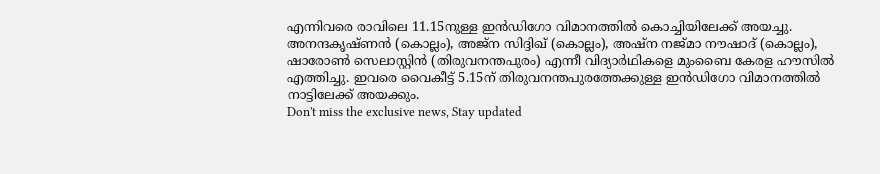എന്നിവരെ രാവിലെ 11.15നുള്ള ഇൻഡിഗോ വിമാനത്തിൽ കൊച്ചിയിലേക്ക് അയച്ചു.
അനന്ദകൃഷ്ണൻ (കൊല്ലം), അജ്ന സിദ്ദിഖ് (കൊല്ലം), അഷ്ന നജ്മാ നൗഷാദ് (കൊല്ലം), ഷാരോൺ സെലാസ്റ്റിൻ (തിരുവനന്തപുരം) എന്നീ വിദ്യാർഥികളെ മുംബൈ കേരള ഹൗസിൽ എത്തിച്ചു. ഇവരെ വൈകീട്ട് 5.15ന് തിരുവനന്തപുരത്തേക്കുള്ള ഇൻഡിഗോ വിമാനത്തിൽ നാട്ടിലേക്ക് അയക്കും.
Don't miss the exclusive news, Stay updated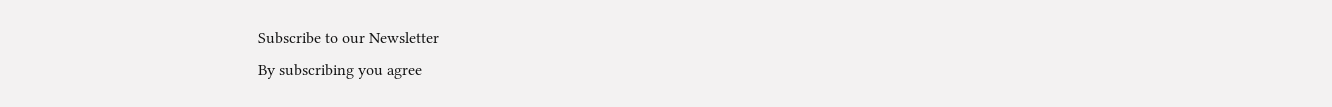Subscribe to our Newsletter
By subscribing you agree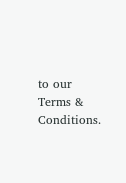to our Terms & Conditions.